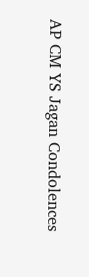AP CM YS Jagan Condolences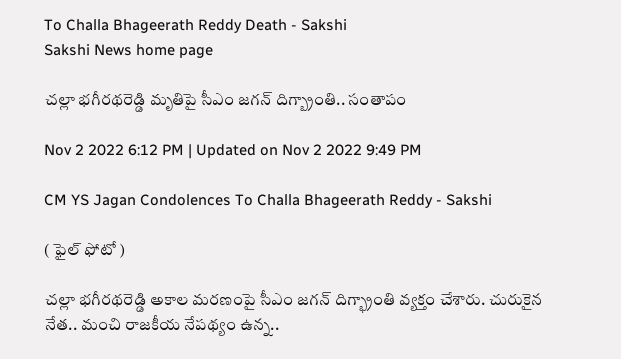To Challa Bhageerath Reddy Death - Sakshi
Sakshi News home page

చల్లా భగీరథరెడ్డి మృతిపై సీఎం జగన్‌ దిగ్బ్రాంతి.. సంతాపం

Nov 2 2022 6:12 PM | Updated on Nov 2 2022 9:49 PM

CM YS Jagan Condolences To Challa Bhageerath Reddy - Sakshi

( ఫైల్‌ ఫోటో )

చల్లా భగీరథరెడ్డి అకాల మరణంపై సీఎం జగన్‌ దిగ్భ్రాంతి వ్యక్తం చేశారు. చురుకైన నేత.. మంచి రాజకీయ నేపథ్యం ఉన్న..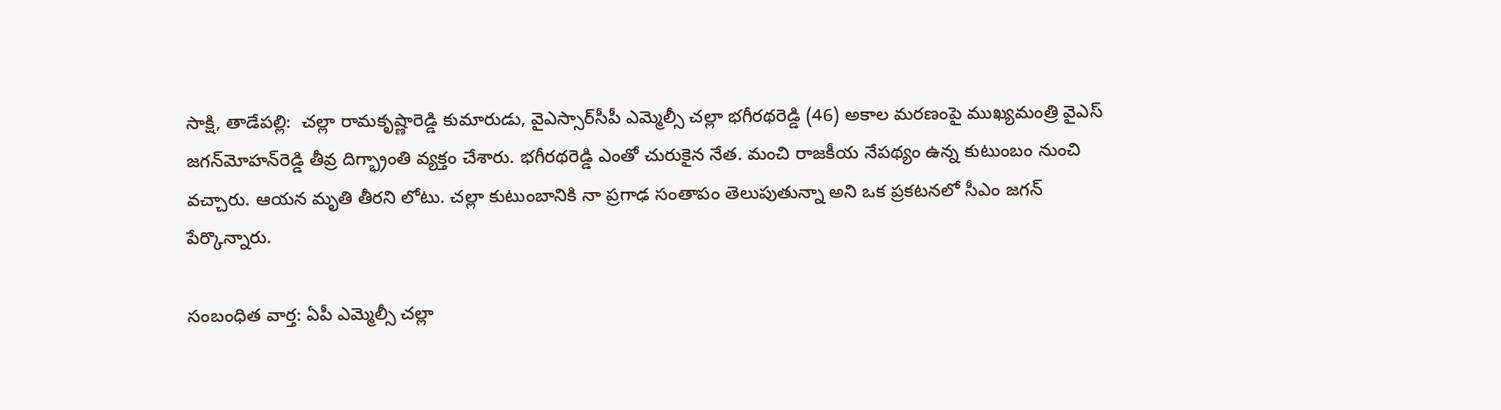సాక్షి, తాడేపల్లి:  చల్లా రామకృష్ణారెడ్డి కుమారుడు, వైఎస్సార్‌సీపీ ఎమ్మెల్సీ చల్లా భగీరథరెడ్డి (46) అకాల మరణంపై ముఖ్యమంత్రి వైఎస్‌ జగన్‌మోహన్‌రెడ్డి తీవ్ర దిగ్భ్రాంతి వ్యక్తం చేశారు. భగీరథరెడ్డి ఎంతో చురుకైన నేత. మంచి రాజకీయ నేపథ్యం ఉన్న కుటుంబం నుంచి వచ్చారు. ఆయన‌ మృతి తీరని లోటు. చల్లా కుటుంబానికి నా ప్రగాఢ సంతాపం తెలుపుతున్నా అని ఒక ప్రకటనలో సీఎం జగన్ పేర్కొన్నారు.

సంబంధిత వార్త: ఏపీ ఎమ్మెల్సీ చల్లా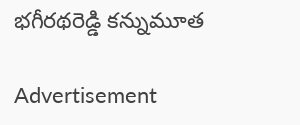భగీరథరెడ్డి కన్నుమూత

Advertisement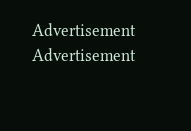Advertisement
Advertisement